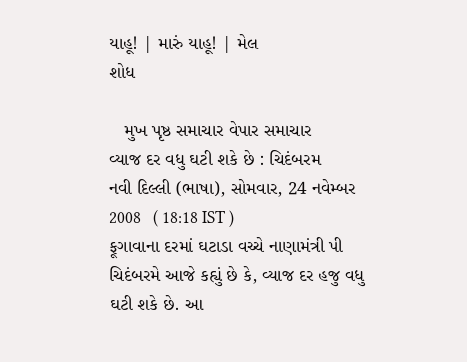યાહૂ! | મારું યાહૂ! | મેલ
શોધ

   મુખ પૃષ્ઠ સમાચાર વેપાર સમાચાર
વ્યાજ દર વધુ ઘટી શકે છે : ચિદંબરમ
નવી દિલ્લી (ભાષા), સોમવાર, 24 નવેમ્બર 2008   ( 18:18 IST )
ફૂગાવાના દરમાં ઘટાડા વચ્ચે નાણામંત્રી પી ચિદંબરમે આજે કહ્યું છે કે, વ્યાજ દર હજુ વધુ ઘટી શકે છે. આ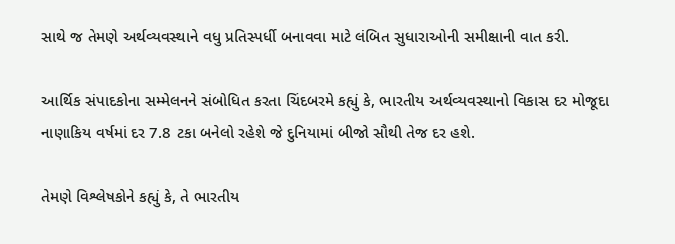સાથે જ તેમણે અર્થવ્યવસ્થાને વધુ પ્રતિસ્પર્ધી બનાવવા માટે લંબિત સુધારાઓની સમીક્ષાની વાત કરી.

આર્થિક સંપાદકોના સમ્મેલનને સંબોધિત કરતા ચિંદબરમે કહ્યું કે, ભારતીય અર્થવ્યવસ્થાનો વિકાસ દર મોજૂદા નાણાકિય વર્ષમાં દર 7.8 ટકા બનેલો રહેશે જે દુનિયામાં બીજો સૌથી તેજ દર હશે.

તેમણે વિશ્લેષકોને કહ્યું કે, તે ભારતીય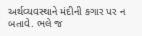અર્થવ્યવસ્થાને મંદીની કગાર પર ન બતાવે. ભલે જ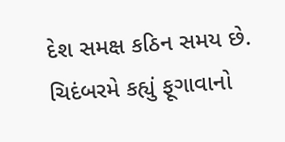દેશ સમક્ષ કઠિન સમય છે. ચિદંબરમે કહ્યું ફૂગાવાનો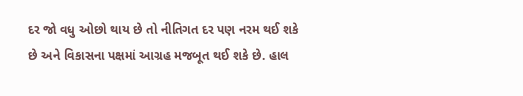દર જો વધુ ઓછો થાય છે તો નીતિગત દર પણ નરમ થઈ શકે છે અને વિકાસના પક્ષમાં આગ્રહ મજબૂત થઈ શકે છે. હાલ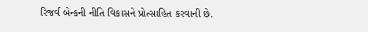રિજર્વ બેન્કની નીતિ વિકાસને પ્રોત્સાહિત કરવાની છે.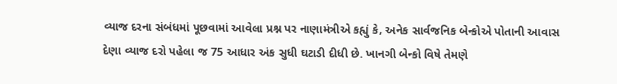વ્યાજ દરના સંબંધમાં પૂછવામાં આવેલા પ્રશ્ન પર નાણામંત્રીએ કહ્યું કે, અનેક સાર્વજનિક બેન્કોએ પોતાની આવાસ દેણા વ્યાજ દરો પહેલા જ 75 આધાર અંક સુધી ઘટાડી દીધી છે. ખાનગી બેન્કો વિષે તેમણે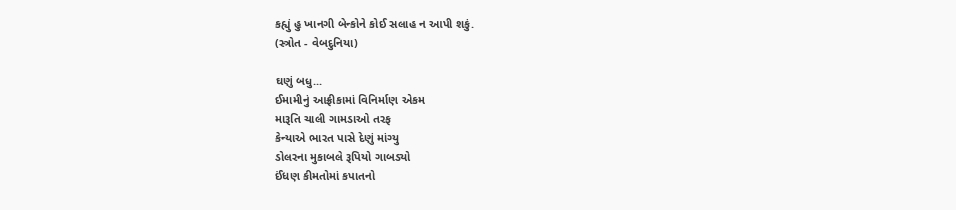કહ્યું હુ ખાનગી બેન્કોને કોઈ સલાહ ન આપી શકું.
(સ્ત્રોત - વેબદુનિયા)

ઘણું બધુ...
ઈમામીનું આફ્રીકામાં વિનિર્માણ એકમ
મારૂતિ ચાલી ગામડાઓ તરફ
કેન્યાએ ભારત પાસે દેણું માંગ્યુ
ડોલરના મુકાબલે રૂપિયો ગાબડ્યો
ઈંધણ કીમતોમાં કપાતનો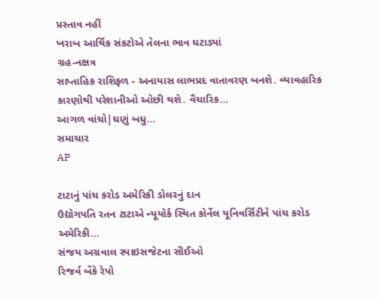પ્રસ્તાવ નહીં
ખરાબ આર્થિક સંકટોએ તેલના ભાવ ઘટાડ્યાં
ગ્રહ-નક્ષત્ર
સાપ્તાહિક રાશિફળ - અનાયાસ લાભપ્રદ વાતાવરણ બનશે. વ્યાવહારિક કારણોથી પરેશાનીઓ ઓછી થશે. વૈચારિક...
આગળ વાંચો|ઘણું બધુ...
સમાચાર
AP

ટાટાનું પાંચ કરોડ અમેરિકી ડોલરનું દાન
ઉદ્યોગપતિ રતન ટાટાએ ન્યૂયોર્ક સ્થિત કોર્નેલ યૂનિવર્સિટીને પાંચ કરોડ અમેરિકી...
સંજય અગ્રવાલ સ્પાઇસજેટના સીઈઓ
રિજર્વ બેંકે રેપો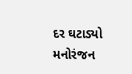દર ઘટાડ્યો
મનોરંજન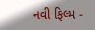નવી ફિલ્મ -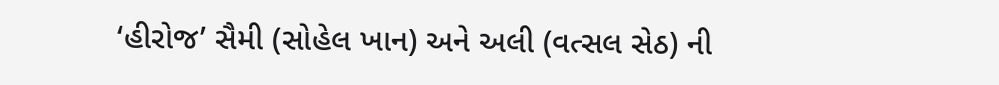‘હીરોજ’ સૈમી (સોહેલ ખાન) અને અલી (વત્સલ સેઠ) ની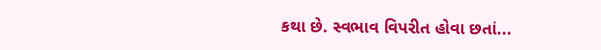કથા છે. સ્વભાવ વિપરીત હોવા છતાં...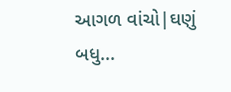આગળ વાંચો|ઘણું બધુ...